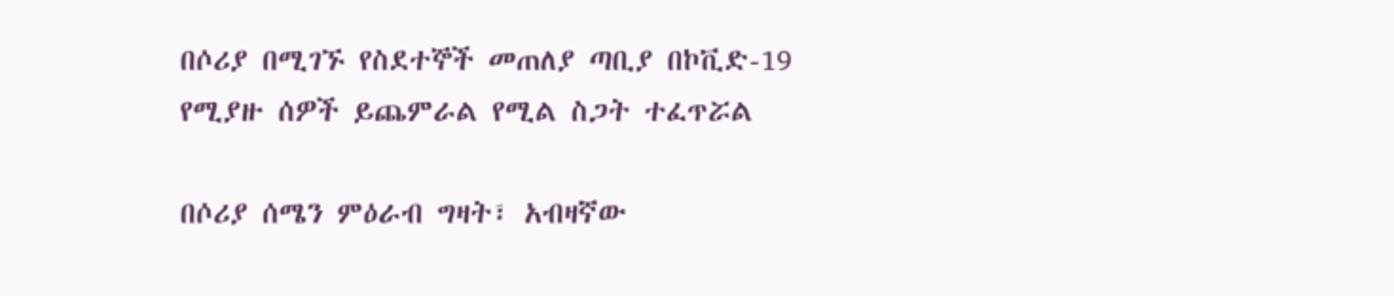በሶሪያ በሚገኙ የስደተኞች መጠለያ ጣቢያ በኮቪድ-19 የሚያዙ ሰዎች ይጨምራል የሚል ስጋት ተፈጥሯል

በሶሪያ ሰሜን ምዕራብ ግዛት፣ አብዛኛው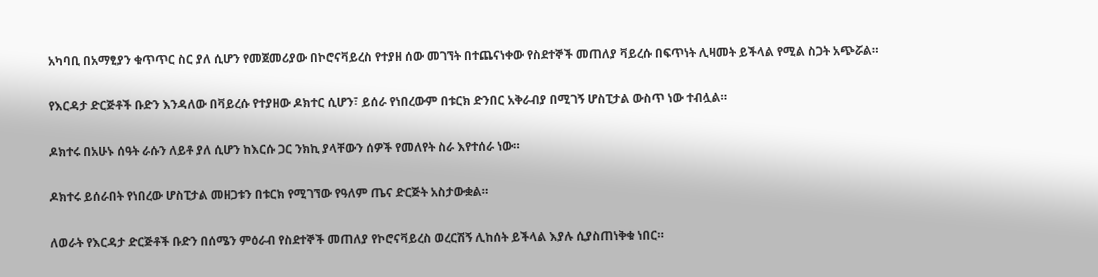አካባቢ በአማፂያን ቁጥጥር ስር ያለ ሲሆን የመጀመሪያው በኮሮናቫይረስ የተያዘ ሰው መገኘት በተጨናነቀው የስደተኞች መጠለያ ቫይረሱ በፍጥነት ሊዛመት ይችላል የሚል ስጋት አጭሯል።

የእርዳታ ድርጅቶች ቡድን እንዳለው በቫይረሱ የተያዘው ዶክተር ሲሆን፣ ይሰራ የነበረውም በቱርክ ድንበር አቅራብያ በሚገኝ ሆስፒታል ውስጥ ነው ተብሏል።

ዶክተሩ በአሁኑ ሰዓት ራሱን ለይቶ ያለ ሲሆን ከእርሱ ጋር ንክኪ ያላቸውን ሰዎች የመለየት ስራ እየተሰራ ነው።

ዶክተሩ ይሰራበት የነበረው ሆስፒታል መዘጋቱን በቱርክ የሚገኘው የዓለም ጤና ድርጅት አስታውቋል።

ለወራት የእርዳታ ድርጅቶች ቡድን በሰሜን ምዕራብ የስደተኞች መጠለያ የኮሮናቫይረስ ወረርሽኝ ሊከሰት ይችላል እያሉ ሲያስጠነቅቁ ነበር።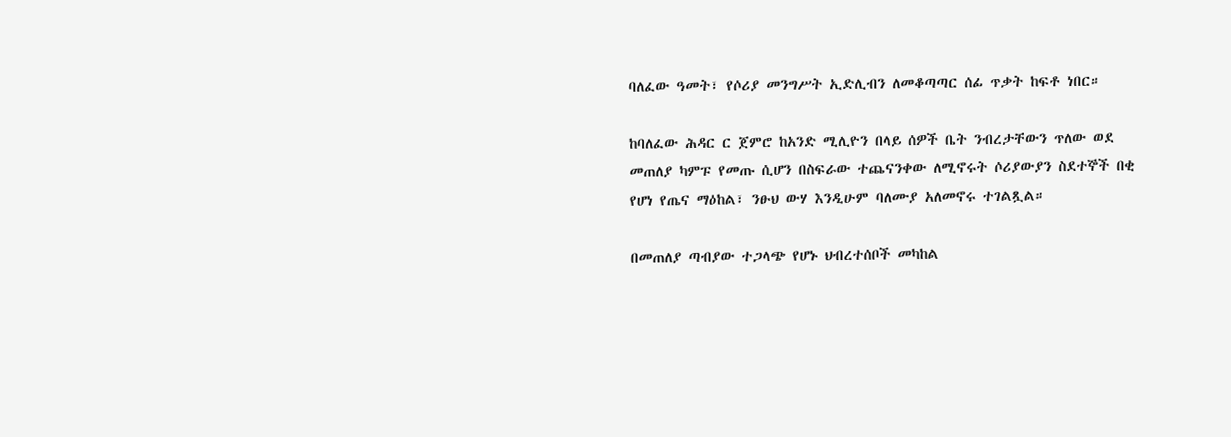ባለፈው ዓመት፣ የሶሪያ መንግሥት ኢድሊብን ለመቆጣጣር ሰፊ ጥቃት ከፍቶ ነበር።

ከባለፈው ሕዳር ር ጀምሮ ከአንድ ሚሊዮን በላይ ሰዎች ቤት ንብረታቸውን ጥለው ወደ መጠለያ ካምፑ የመጡ ሲሆን በስፍራው ተጨናንቀው ለሚኖሩት ሶሪያውያን ስደተኞች በቂ የሆነ የጤና ማዕከል፣ ንፁህ ውሃ እንዲሁም ባለሙያ አለመኖሩ ተገልጿል።

በመጠለያ ጣብያው ተጋላጭ የሆኑ ህብረተሰቦች መካከል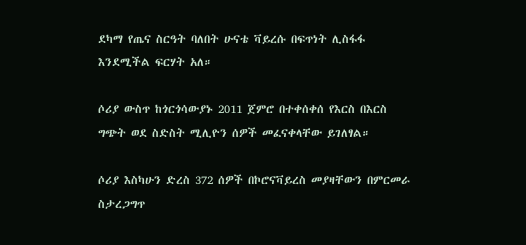ደካማ የጤና ስርዓት ባለበት ሁናቴ ቫይረሱ በፍጥነት ሊስፋፋ እንደሚችል ፍርሃት አለ።

ሶሪያ ውስጥ ከጎርጎሳውያኑ 2011 ጀምሮ በተቀሰቀሰ የእርስ በእርስ ግጭት ወደ ስድስት ሚሊዮን ሰዎች መፈናቀላቸው ይገለፃል።

ሶሪያ እስካሁን ድረስ 372 ሰዎች በኮሮናቫይረስ መያዛቸውን በምርመራ ስታረጋግጥ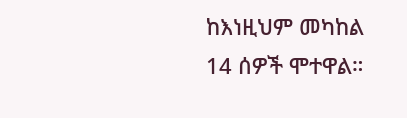ከእነዚህም መካከል 14 ሰዎች ሞተዋል።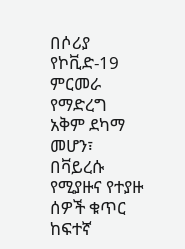በሶሪያ የኮቪድ-19 ምርመራ የማድረግ አቅም ደካማ መሆን፣ በቫይረሱ የሚያዙና የተያዙ ሰዎች ቁጥር ከፍተኛ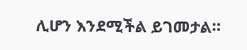ሊሆን እንደሚችል ይገመታል።